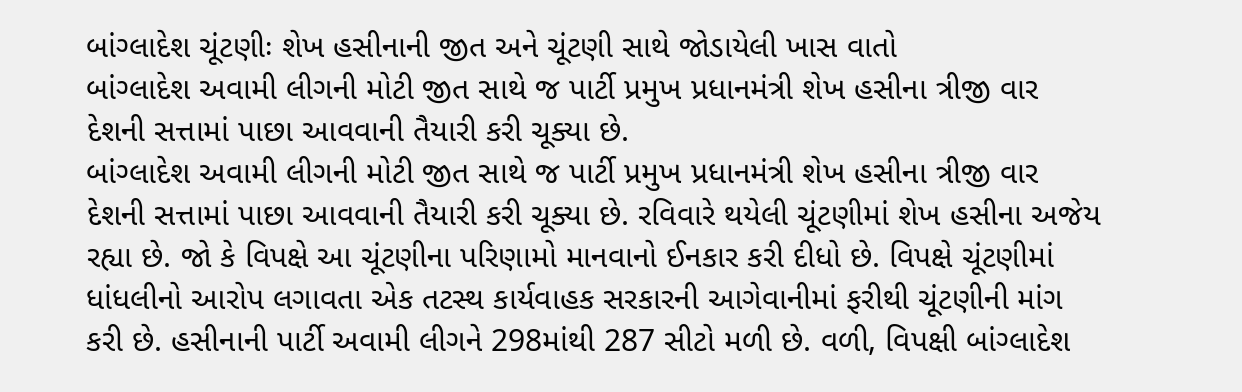બાંગ્લાદેશ ચૂંટણીઃ શેખ હસીનાની જીત અને ચૂંટણી સાથે જોડાયેલી ખાસ વાતો
બાંગ્લાદેશ અવામી લીગની મોટી જીત સાથે જ પાર્ટી પ્રમુખ પ્રધાનમંત્રી શેખ હસીના ત્રીજી વાર દેશની સત્તામાં પાછા આવવાની તૈયારી કરી ચૂક્યા છે.
બાંગ્લાદેશ અવામી લીગની મોટી જીત સાથે જ પાર્ટી પ્રમુખ પ્રધાનમંત્રી શેખ હસીના ત્રીજી વાર દેશની સત્તામાં પાછા આવવાની તૈયારી કરી ચૂક્યા છે. રવિવારે થયેલી ચૂંટણીમાં શેખ હસીના અજેય રહ્યા છે. જો કે વિપક્ષે આ ચૂંટણીના પરિણામો માનવાનો ઈનકાર કરી દીધો છે. વિપક્ષે ચૂંટણીમાં ધાંધલીનો આરોપ લગાવતા એક તટસ્થ કાર્યવાહક સરકારની આગેવાનીમાં ફરીથી ચૂંટણીની માંગ કરી છે. હસીનાની પાર્ટી અવામી લીગને 298માંથી 287 સીટો મળી છે. વળી, વિપક્ષી બાંગ્લાદેશ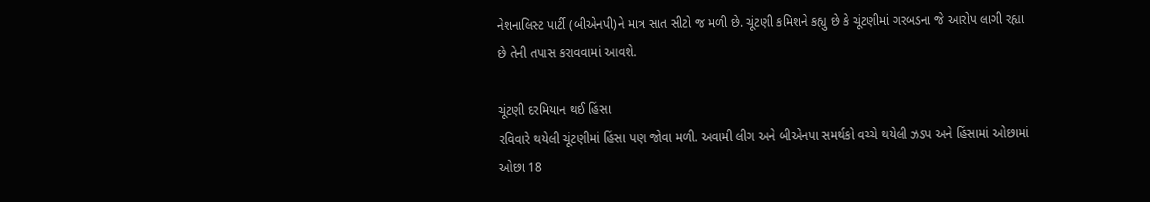નેશનાલિસ્ટ પાર્ટી (બીએનપી)ને માત્ર સાત સીટો જ મળી છે. ચૂંટણી કમિશને કહ્યુ છે કે ચૂંટણીમાં ગરબડના જે આરોપ લાગી રહ્યા છે તેની તપાસ કરાવવામાં આવશે.

ચૂંટણી દરમિયાન થઈ હિંસા
રવિવારે થયેલી ચૂંટણીમાં હિંસા પણ જોવા મળી. અવામી લીગ અને બીએનપા સમર્થકો વચ્ચે થયેલી ઝડપ અને હિંસામાં ઓછામાં ઓછા 18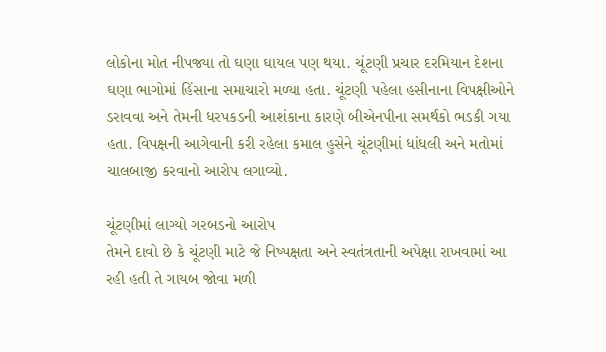લોકોના મોત નીપજ્યા તો ઘણા ઘાયલ પણ થયા. ચૂંટણી પ્રચાર દરમિયાન દેશના ઘણા ભાગોમાં હિંસાના સમાચારો મળ્યા હતા. ચૂંટણી પહેલા હસીનાના વિપક્ષીઓને ડરાવવા અને તેમની ધરપકડની આશંકાના કારણે બીએનપીના સમર્થકો ભડકી ગયા હતા. વિપક્ષની આગેવાની કરી રહેલા કમાલ હુસેને ચૂંટણીમાં ધાંધલી અને મતોમાં ચાલબાજી કરવાનો આરોપ લગાવ્યો.

ચૂંટણીમાં લાગ્યો ગરબડનો આરોપ
તેમને દાવો છે કે ચૂંટણી માટે જે નિષ્પક્ષતા અને સ્વતંત્રતાની અપેક્ષા રાખવામાં આ રહી હતી તે ગાયબ જોવા મળી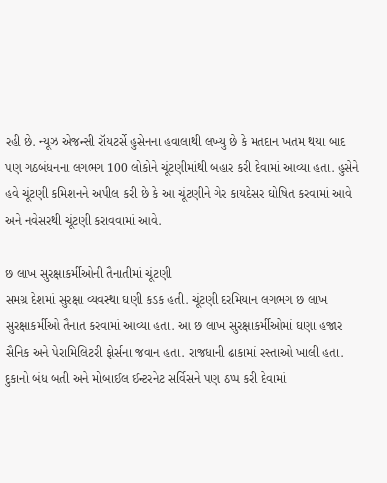રહી છે. ન્યૂઝ એજન્સી રૉયટર્સે હુસેનના હવાલાથી લખ્યુ છે કે મતદાન ખતમ થયા બાદ પણ ગઠબંધનના લગભગ 100 લોકોને ચૂંટણીમાંથી બહાર કરી દેવામાં આવ્યા હતા. હુસેને હવે ચૂંટણી કમિશનને અપીલ કરી છે કે આ ચૂંટણીને ગેર કાયદેસર ઘોષિત કરવામાં આવે અને નવેસરથી ચૂંટણી કરાવવામાં આવે.

છ લાખ સુરક્ષાકર્મીઓની તૈનાતીમાં ચૂંટણી
સમગ્ર દેશમાં સુરક્ષા વ્યવસ્થા ઘણી કડક હતી. ચૂંટણી દરમિયાન લગભગ છ લાખ સુરક્ષાકર્મીઓ તૈનાત કરવામાં આવ્યા હતા. આ છ લાખ સુરક્ષાકર્મીઓમાં ઘણા હજાર સૈનિક અને પેરામિલિટરી ફોર્સના જવાન હતા. રાજધાની ઢાકામાં રસ્તાઓ ખાલી હતા. દુકાનો બંધ બતી અને મોબાઈલ ઈન્ટરનેટ સર્વિસને પણ ઠપ્પ કરી દેવામાં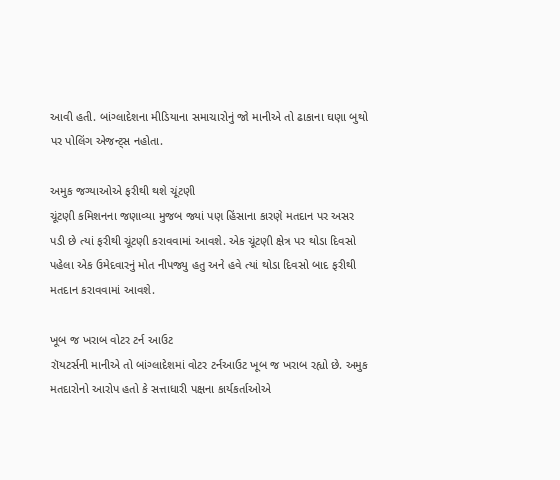આવી હતી. બાંગ્લાદેશના મીડિયાના સમાચારોનું જો માનીએ તો ઢાકાના ઘણા બુથો પર પોલિંગ એજન્ટ્સ નહોતા.

અમુક જગ્યાઓએ ફરીથી થશે ચૂંટણી
ચૂંટણી કમિશનના જણાવ્યા મુજબ જ્યાં પણ હિંસાના કારણે મતદાન પર અસર પડી છે ત્યાં ફરીથી ચૂંટણી કરાવવામાં આવશે. એક ચૂંટણી ક્ષેત્ર પર થોડા દિવસો પહેલા એક ઉમેદવારનું મોત નીપજ્યુ હતુ અને હવે ત્યાં થોડા દિવસો બાદ ફરીથી મતદાન કરાવવામાં આવશે.

ખૂબ જ ખરાબ વોટર ટર્ન આઉટ
રૉયટર્સની માનીએ તો બાંગ્લાદેશમાં વોટર ટર્નઆઉટ ખૂબ જ ખરાબ રહ્યો છે. અમુક મતદારોનો આરોપ હતો કે સત્તાધારી પક્ષના કાર્યકર્તાઓએ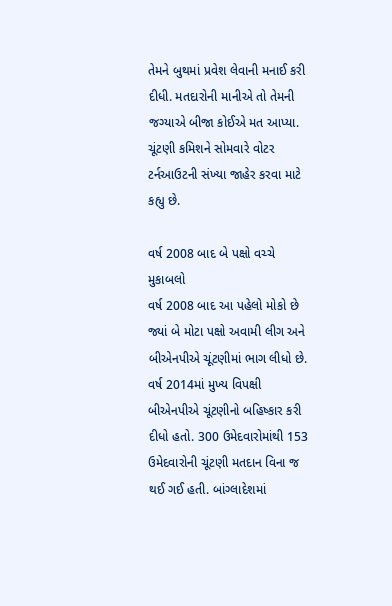તેમને બુથમાં પ્રવેશ લેવાની મનાઈ કરી દીધી. મતદારોની માનીએ તો તેમની જગ્યાએ બીજા કોઈએ મત આપ્યા. ચૂંટણી કમિશને સોમવારે વોટર ટર્નઆઉટની સંખ્યા જાહેર કરવા માટે કહ્યુ છે.

વર્ષ 2008 બાદ બે પક્ષો વચ્ચે મુકાબલો
વર્ષ 2008 બાદ આ પહેલો મોકો છે જ્યાં બે મોટા પક્ષો અવામી લીગ અને બીએનપીએ ચૂંટણીમાં ભાગ લીધો છે. વર્ષ 2014માં મુખ્ય વિપક્ષી બીએનપીએ ચૂંટણીનો બહિષ્કાર કરી દીધો હતો. 300 ઉમેદવારોમાંથી 153 ઉમેદવારોની ચૂંટણી મતદાન વિના જ થઈ ગઈ હતી. બાંગ્લાદેશમાં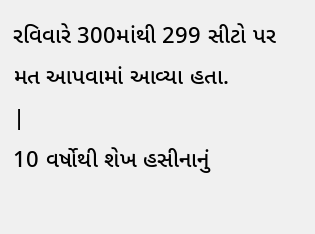રવિવારે 300માંથી 299 સીટો પર મત આપવામાં આવ્યા હતા.
|
10 વર્ષોથી શેખ હસીનાનું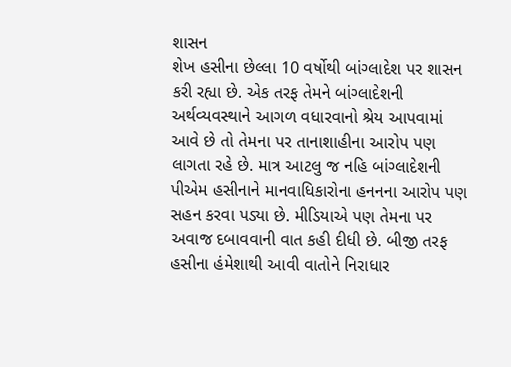શાસન
શેખ હસીના છેલ્લા 10 વર્ષોથી બાંગ્લાદેશ પર શાસન કરી રહ્યા છે. એક તરફ તેમને બાંગ્લાદેશની અર્થવ્યવસ્થાને આગળ વધારવાનો શ્રેય આપવામાં આવે છે તો તેમના પર તાનાશાહીના આરોપ પણ લાગતા રહે છે. માત્ર આટલુ જ નહિ બાંગ્લાદેશની પીએમ હસીનાને માનવાધિકારોના હનનના આરોપ પણ સહન કરવા પડ્યા છે. મીડિયાએ પણ તેમના પર અવાજ દબાવવાની વાત કહી દીધી છે. બીજી તરફ હસીના હંમેશાથી આવી વાતોને નિરાધાર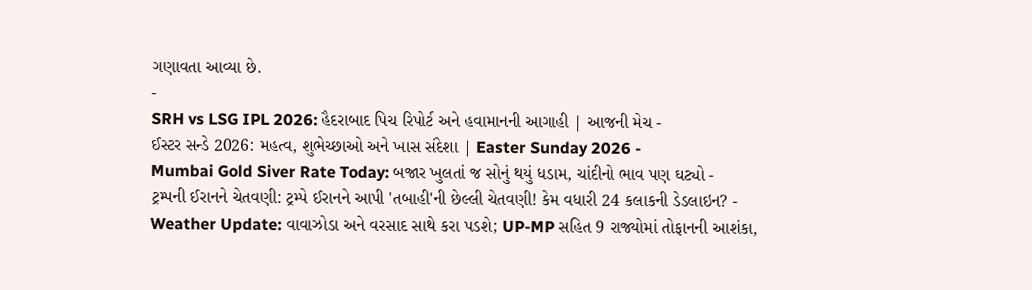ગણાવતા આવ્યા છે.
-
SRH vs LSG IPL 2026: હૈદરાબાદ પિચ રિપોર્ટ અને હવામાનની આગાહી | આજની મેચ -
ઈસ્ટર સન્ડે 2026: મહત્વ, શુભેચ્છાઓ અને ખાસ સંદેશા | Easter Sunday 2026 -
Mumbai Gold Siver Rate Today: બજાર ખુલતાં જ સોનું થયું ધડામ, ચાંદીનો ભાવ પણ ઘટ્યો -
ટ્રમ્પની ઈરાનને ચેતવણી: ટ્રમ્પે ઈરાનને આપી 'તબાહી'ની છેલ્લી ચેતવણી! કેમ વધારી 24 કલાકની ડેડલાઇન? -
Weather Update: વાવાઝોડા અને વરસાદ સાથે કરા પડશે; UP-MP સહિત 9 રાજ્યોમાં તોફાનની આશંકા,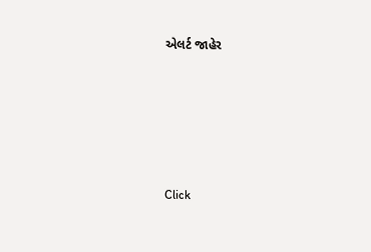એલર્ટ જાહેર







Click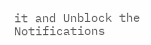it and Unblock the Notifications